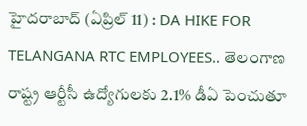హైదరాబాద్ (ఏప్రిల్ 11) : DA HIKE FOR TELANGANA RTC EMPLOYEES.. తెలంగాణ రాష్ట్ర ఆర్టీసీ ఉద్యోగులకు 2.1% డీఏ పెంచుతూ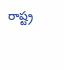రాష్ట్ర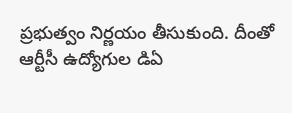ప్రభుత్వం నిర్ణయం తీసుకుంది. దీంతో ఆర్టీసీ ఉద్యోగుల డిఏ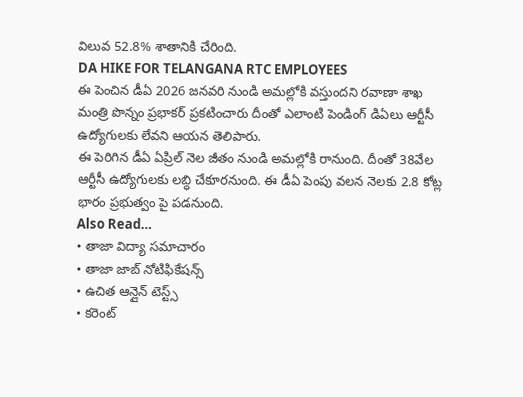విలువ 52.8% శాతానికి చేరింది.
DA HIKE FOR TELANGANA RTC EMPLOYEES
ఈ పెంచిన డీఏ 2026 జనవరి నుండి అమల్లోకి వస్తుందని రవాణా శాఖ మంత్రి పొన్నం ప్రభాకర్ ప్రకటించారు దీంతో ఎలాంటి పెండింగ్ డిఏలు ఆర్టీసీ ఉద్యోగులకు లేవని ఆయన తెలిపారు.
ఈ పెరిగిన డీఏ ఏప్రిల్ నెల జీతం నుండి అమల్లోకి రానుంది. దీంతో 38వేల ఆర్టీసీ ఉద్యోగులకు లబ్ధి చేకూరనుంది. ఈ డీఏ పెంపు వలన నెలకు 2.8 కోట్ల భారం ప్రభుత్వం పై పడనుంది.
Also Read…
• తాజా విద్యా సమాచారం
• తాజా జాబ్ నోటిఫికేషన్స్
• ఉచిత ఆన్లైన్ టెస్ట్స్
• కరెంట్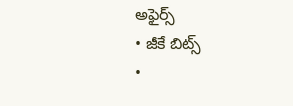అఫైర్స్
• జీకే బిట్స్
•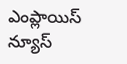ఎంప్లాయిస్ న్యూస్